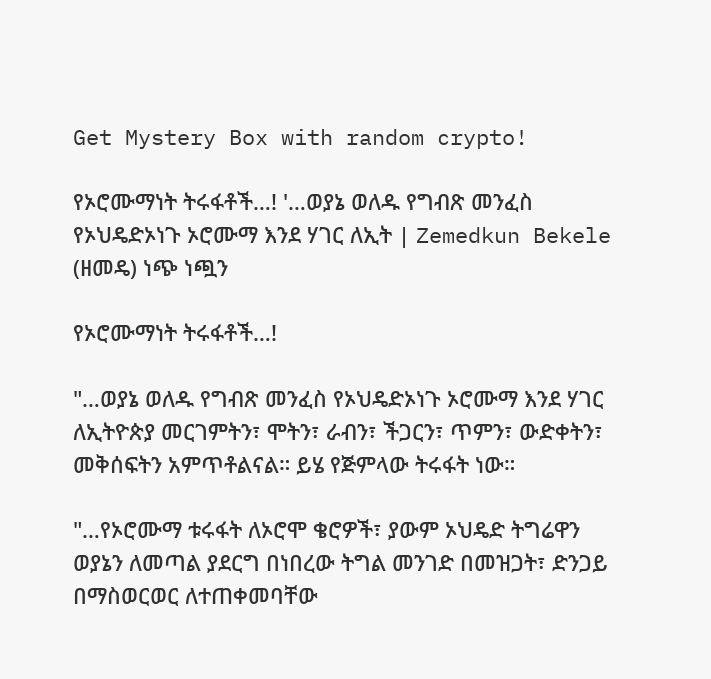Get Mystery Box with random crypto!

የኦሮሙማነት ትሩፋቶች…! '…ወያኔ ወለዱ የግብጽ መንፈስ የኦህዴድኦነጉ ኦሮሙማ እንደ ሃገር ለኢት | Zemedkun Bekele (ዘመዴ) ነጭ ነጯን

የኦሮሙማነት ትሩፋቶች…!

"…ወያኔ ወለዱ የግብጽ መንፈስ የኦህዴድኦነጉ ኦሮሙማ እንደ ሃገር ለኢትዮጵያ መርገምትን፣ ሞትን፣ ራብን፣ ችጋርን፣ ጥምን፣ ውድቀትን፣ መቅሰፍትን አምጥቶልናል። ይሄ የጅምላው ትሩፋት ነው።

"…የኦሮሙማ ቱሩፋት ለኦሮሞ ቄሮዎች፣ ያውም ኦህዴድ ትግሬዋን ወያኔን ለመጣል ያደርግ በነበረው ትግል መንገድ በመዝጋት፣ ድንጋይ በማስወርወር ለተጠቀመባቸው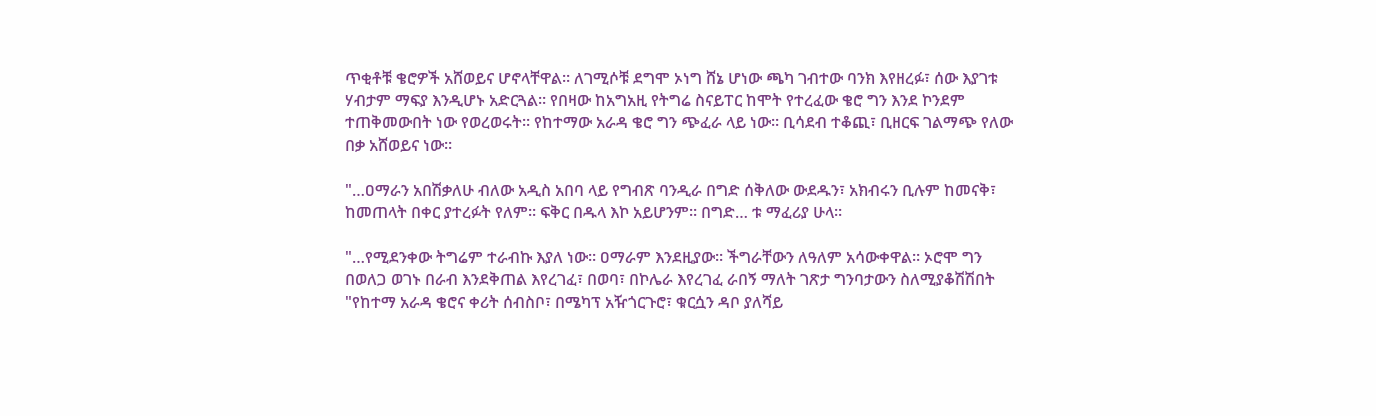ጥቂቶቹ ቄሮዎች አሸወይና ሆኖላቸዋል። ለገሚሶቹ ደግሞ ኦነግ ሸኔ ሆነው ጫካ ገብተው ባንክ እየዘረፉ፣ ሰው እያገቱ ሃብታም ማፍያ እንዲሆኑ አድርጓል። የበዛው ከአግአዚ የትግሬ ስናይፐር ከሞት የተረፈው ቄሮ ግን እንደ ኮንደም ተጠቅመውበት ነው የወረወሩት። የከተማው አራዳ ቄሮ ግን ጭፈራ ላይ ነው። ቢሳደብ ተቆጪ፣ ቢዘርፍ ገልማጭ የለው በቃ አሸወይና ነው።

"…ዐማራን አበሽቃለሁ ብለው አዲስ አበባ ላይ የግብጽ ባንዲራ በግድ ሰቅለው ውደዱን፣ አክብሩን ቢሉም ከመናቅ፣ ከመጠላት በቀር ያተረፉት የለም። ፍቅር በዱላ እኮ አይሆንም። በግድ… ቱ ማፈሪያ ሁላ።

"…የሚደንቀው ትግሬም ተራብኩ እያለ ነው። ዐማራም እንደዚያው። ችግራቸውን ለዓለም አሳውቀዋል። ኦሮሞ ግን በወለጋ ወገኑ በራብ እንደቅጠል እየረገፈ፣ በወባ፣ በኮሌራ እየረገፈ ራበኝ ማለት ገጽታ ግንባታውን ስለሚያቆሽሽበት "የከተማ አራዳ ቄሮና ቀሪት ሰብስቦ፣ በሜካፕ አዥጎርጉሮ፣ ቁርሷን ዳቦ ያለሻይ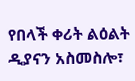የበላች ቀሪት ልዕልት ዲያናን አስመስሎ፣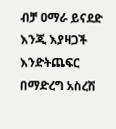ብቻ ዐማራ ይናደድ እንጂ እያዛጋች እንድትጨፍር በማድረግ አስረሽ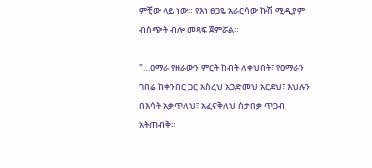ምቺው ላይ ነው። የእነ ፀጋዬ አራርሳው ኩሽ ሚዲያም ብስጭት ብሎ መጻፍ ጀምሯል።

"…ዐማራ የዘራውን ምርት ከብት ለቀህበት፣ የዐማራን ገበሬ ከቀንበር ጋር አስረህ አጋድመህ አርደህ፣ እህሉን በእሳት አቃጥለህ፣ አፈናቅለህ ስታበቃ ጥጋብ አትጠብቅ።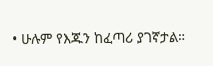• ሁሉም የእጁን ከፈጣሪ ያገኛታል።